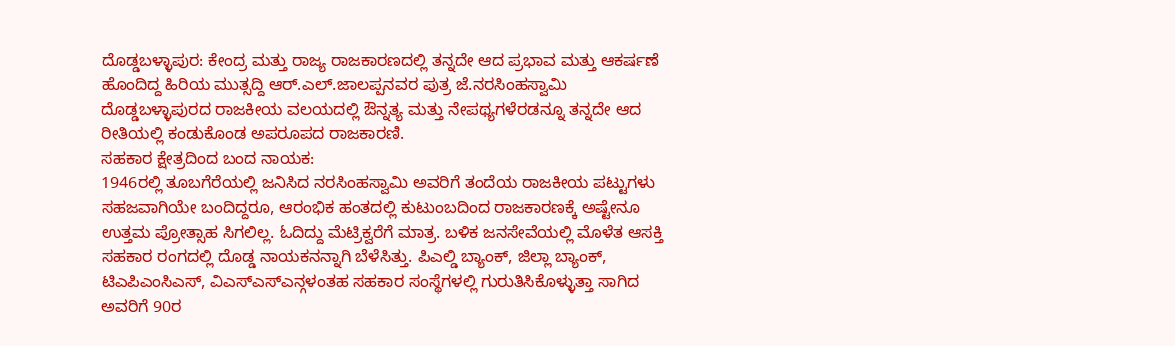ದೊಡ್ಡಬಳ್ಳಾಪುರ: ಕೇಂದ್ರ ಮತ್ತು ರಾಜ್ಯ ರಾಜಕಾರಣದಲ್ಲಿ ತನ್ನದೇ ಆದ ಪ್ರಭಾವ ಮತ್ತು ಆಕರ್ಷಣೆ ಹೊಂದಿದ್ದ ಹಿರಿಯ ಮುತ್ಸದ್ದಿ ಆರ್.ಎಲ್.ಜಾಲಪ್ಪನವರ ಪುತ್ರ ಜೆ.ನರಸಿಂಹಸ್ವಾಮಿ ದೊಡ್ಡಬಳ್ಳಾಪುರದ ರಾಜಕೀಯ ವಲಯದಲ್ಲಿ ಔನ್ನತ್ಯ ಮತ್ತು ನೇಪಥ್ಯಗಳೆರಡನ್ನೂ ತನ್ನದೇ ಆದ ರೀತಿಯಲ್ಲಿ ಕಂಡುಕೊಂಡ ಅಪರೂಪದ ರಾಜಕಾರಣಿ.
ಸಹಕಾರ ಕ್ಷೇತ್ರದಿಂದ ಬಂದ ನಾಯಕ:
1946ರಲ್ಲಿ ತೂಬಗೆರೆಯಲ್ಲಿ ಜನಿಸಿದ ನರಸಿಂಹಸ್ವಾಮಿ ಅವರಿಗೆ ತಂದೆಯ ರಾಜಕೀಯ ಪಟ್ಟುಗಳು ಸಹಜವಾಗಿಯೇ ಬಂದಿದ್ದರೂ, ಆರಂಭಿಕ ಹಂತದಲ್ಲಿ ಕುಟುಂಬದಿಂದ ರಾಜಕಾರಣಕ್ಕೆ ಅಷ್ಟೇನೂ ಉತ್ತಮ ಪ್ರೋತ್ಸಾಹ ಸಿಗಲಿಲ್ಲ. ಓದಿದ್ದು ಮೆಟ್ರಿಕ್ವರೆಗೆ ಮಾತ್ರ. ಬಳಿಕ ಜನಸೇವೆಯಲ್ಲಿ ಮೊಳೆತ ಆಸಕ್ತಿ ಸಹಕಾರ ರಂಗದಲ್ಲಿ ದೊಡ್ಡ ನಾಯಕನನ್ನಾಗಿ ಬೆಳೆಸಿತ್ತು. ಪಿಎಲ್ಡಿ ಬ್ಯಾಂಕ್, ಜಿಲ್ಲಾ ಬ್ಯಾಂಕ್, ಟಿಎಪಿಎಂಸಿಎಸ್, ವಿಎಸ್ಎಸ್ಎನ್ಗಳಂತಹ ಸಹಕಾರ ಸಂಸ್ಥೆಗಳಲ್ಲಿ ಗುರುತಿಸಿಕೊಳ್ಳುತ್ತಾ ಸಾಗಿದ ಅವರಿಗೆ 90ರ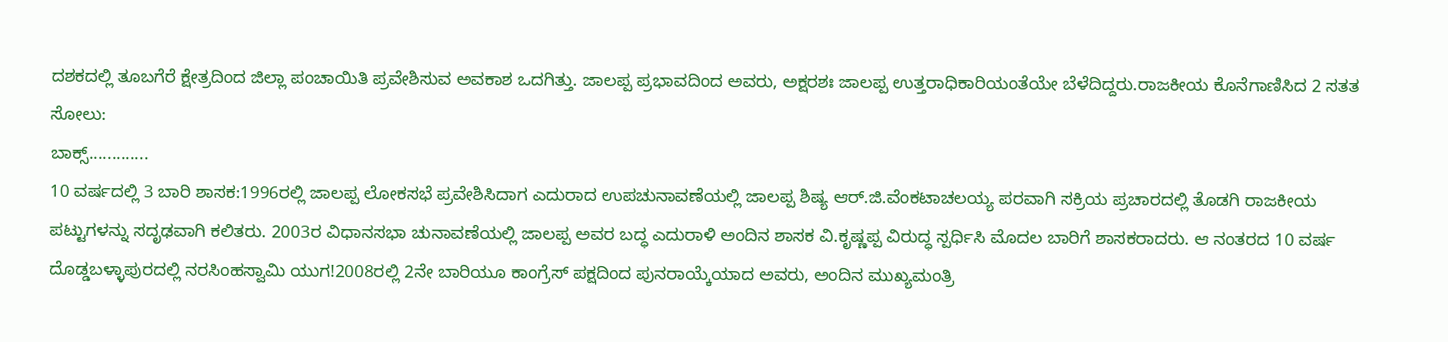ದಶಕದಲ್ಲಿ ತೂಬಗೆರೆ ಕ್ಷೇತ್ರದಿಂದ ಜಿಲ್ಲಾ ಪಂಚಾಯಿತಿ ಪ್ರವೇಶಿಸುವ ಅವಕಾಶ ಒದಗಿತ್ತು. ಜಾಲಪ್ಪ ಪ್ರಭಾವದಿಂದ ಅವರು, ಅಕ್ಷರಶಃ ಜಾಲಪ್ಪ ಉತ್ತರಾಧಿಕಾರಿಯಂತೆಯೇ ಬೆಳೆದಿದ್ದರು.ರಾಜಕೀಯ ಕೊನೆಗಾಣಿಸಿದ 2 ಸತತ ಸೋಲು:
ಬಾಕ್ಸ್.............
10 ವರ್ಷದಲ್ಲಿ 3 ಬಾರಿ ಶಾಸಕ:1996ರಲ್ಲಿ ಜಾಲಪ್ಪ ಲೋಕಸಭೆ ಪ್ರವೇಶಿಸಿದಾಗ ಎದುರಾದ ಉಪಚುನಾವಣೆಯಲ್ಲಿ ಜಾಲಪ್ಪ ಶಿಷ್ಯ ಆರ್.ಜಿ.ವೆಂಕಟಾಚಲಯ್ಯ ಪರವಾಗಿ ಸಕ್ರಿಯ ಪ್ರಚಾರದಲ್ಲಿ ತೊಡಗಿ ರಾಜಕೀಯ ಪಟ್ಟುಗಳನ್ನು ಸದೃಢವಾಗಿ ಕಲಿತರು. 2003ರ ವಿಧಾನಸಭಾ ಚುನಾವಣೆಯಲ್ಲಿ ಜಾಲಪ್ಪ ಅವರ ಬದ್ಧ ಎದುರಾಳಿ ಅಂದಿನ ಶಾಸಕ ವಿ.ಕೃಷ್ಣಪ್ಪ ವಿರುದ್ಧ ಸ್ಪರ್ಧಿಸಿ ಮೊದಲ ಬಾರಿಗೆ ಶಾಸಕರಾದರು. ಆ ನಂತರದ 10 ವರ್ಷ ದೊಡ್ಡಬಳ್ಳಾಪುರದಲ್ಲಿ ನರಸಿಂಹಸ್ವಾಮಿ ಯುಗ!2008ರಲ್ಲಿ 2ನೇ ಬಾರಿಯೂ ಕಾಂಗ್ರೆಸ್ ಪಕ್ಷದಿಂದ ಪುನರಾಯ್ಕೆಯಾದ ಅವರು, ಅಂದಿನ ಮುಖ್ಯಮಂತ್ರಿ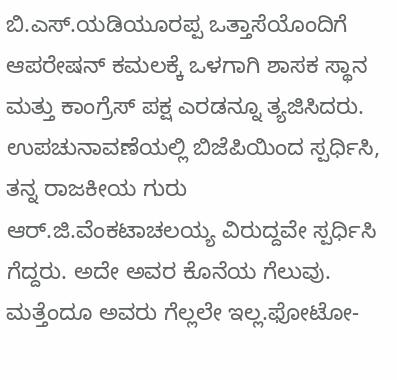ಬಿ.ಎಸ್.ಯಡಿಯೂರಪ್ಪ ಒತ್ತಾಸೆಯೊಂದಿಗೆ ಆಪರೇಷನ್ ಕಮಲಕ್ಕೆ ಒಳಗಾಗಿ ಶಾಸಕ ಸ್ಥಾನ ಮತ್ತು ಕಾಂಗ್ರೆಸ್ ಪಕ್ಷ ಎರಡನ್ನೂ ತ್ಯಜಿಸಿದರು. ಉಪಚುನಾವಣೆಯಲ್ಲಿ ಬಿಜೆಪಿಯಿಂದ ಸ್ಪರ್ಧಿಸಿ, ತನ್ನ ರಾಜಕೀಯ ಗುರು ಆರ್.ಜಿ.ವೆಂಕಟಾಚಲಯ್ಯ ವಿರುದ್ದವೇ ಸ್ಪರ್ಧಿಸಿ ಗೆದ್ದರು. ಅದೇ ಅವರ ಕೊನೆಯ ಗೆಲುವು. ಮತ್ತೆಂದೂ ಅವರು ಗೆಲ್ಲಲೇ ಇಲ್ಲ.ಫೋಟೋ-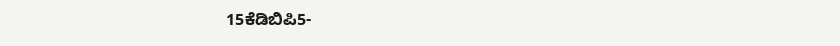15ಕೆಡಿಬಿಪಿ5-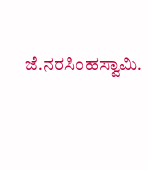ಜೆ.ನರಸಿಂಹಸ್ವಾಮಿ.